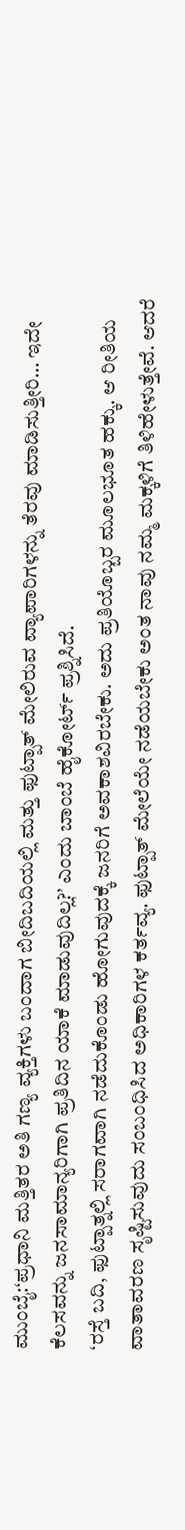ಮುಂಬೈ:‘ಪ್ರಧಾನಿ ಮತ್ತಿತರ ಅತಿ ಗಣ್ಯ ವ್ಯಕ್ತಿಗಳು ಬಂದಾಗ ಬೀದಿಬದಿಯಲ್ಲಿ ಮತ್ತು ಫುಟ್ಪಾತ್ ಮೇಲಿರುವ ವ್ಯಾಪಾರಿಗಳನ್ನು ತೆರವು ಮಾಡಿಸುತ್ತೀರಿ… ಇದೇ ಕೆಲಸವನ್ನು ಜನಸಾಮಾನ್ಯರಿಗಾಗಿ ಪ್ರತಿದಿನ ಯಾಕೆ ಮಾಡುವುದಿಲ್ಲ?’ ಎಂದು ಬಾಂಬೆ ಹೈಕೋರ್ಟ್ ಪ್ರಶ್ನಿಸಿದೆ.
‘ರಸ್ತೆ ಬದಿ, ಫುಟ್ಪಾತ್ನಲ್ಲಿ ಸರಾಗವಾಗಿ ನಡೆದುಕೊಂಡು ಹೋಗುವುದಕ್ಕೆ ಜನರಿಗೆ ಅವಕಾಶವಿರಬೇಕು. ಅದು ಪ್ರತಿಯೊಬ್ಬರ ಮೂಲಭೂತ ಹಕ್ಕು. ಆ ರೀತಿಯ ವಾತಾವರಣ ಸೃಷ್ಟಿಸುವುದು ಸಂಬಂಧಿಸಿದ ಅಧಿಕಾರಿಗಳ ಕರ್ತವ್ಯ. ಫುಟ್ಪಾತ್ ಮೇಲೆಯೇ ನಡೆಯಬೇಕು ಅಂತ ನಾವು ನಮ್ಮ ಮಕ್ಕಳಿಗೆ ತಿಳಿಹೇಳುತ್ತೇವೆ. ಆದರೆ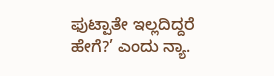ಫುಟ್ಪಾತೇ ಇಲ್ಲದಿದ್ದರೆ ಹೇಗೆ?’ ಎಂದು ನ್ಯಾ.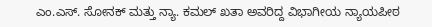ಎಂ.ಎಸ್. ಸೋನಕ್ ಮತ್ತು ನ್ಯಾ. ಕಮಲ್ ಖತಾ ಅವರಿದ್ದ ವಿಭಾಗೀಯ ನ್ಯಾಯಪೀಠ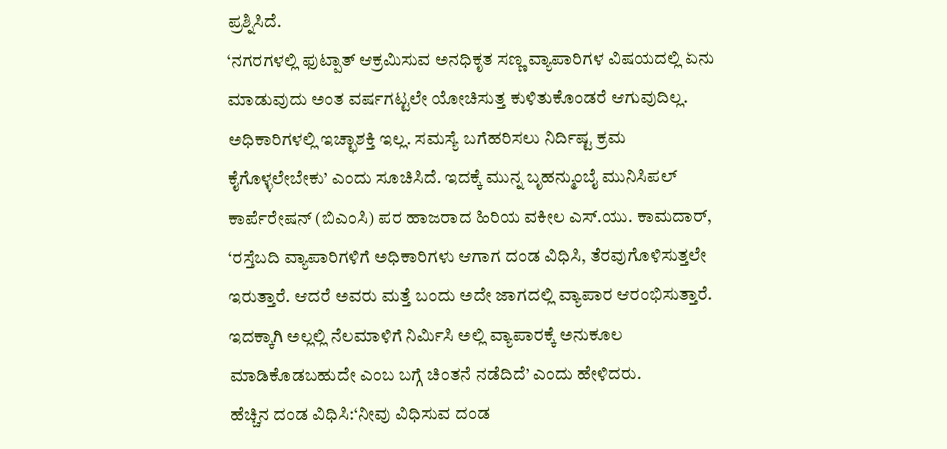ಪ್ರಶ್ನಿಸಿದೆ.
‘ನಗರಗಳಲ್ಲಿ ಫುಟ್ಪಾತ್ ಆಕ್ರಮಿಸುವ ಅನಧಿಕೃತ ಸಣ್ಣ ವ್ಯಾಪಾರಿಗಳ ವಿಷಯದಲ್ಲಿ ಏನು ಮಾಡುವುದು ಅಂತ ವರ್ಷಗಟ್ಟಲೇ ಯೋಚಿಸುತ್ತ ಕುಳಿತುಕೊಂಡರೆ ಆಗುವುದಿಲ್ಲ. ಅಧಿಕಾರಿಗಳಲ್ಲಿ ಇಚ್ಛಾಶಕ್ತಿ ಇಲ್ಲ. ಸಮಸ್ಯೆ ಬಗೆಹರಿಸಲು ನಿರ್ದಿಷ್ಟ ಕ್ರಮ ಕೈಗೊಳ್ಳಲೇಬೇಕು’ ಎಂದು ಸೂಚಿಸಿದೆ. ಇದಕ್ಕೆ ಮುನ್ನ ಬೃಹನ್ಮುಂಬೈ ಮುನಿಸಿಪಲ್ ಕಾರ್ಪೆರೇಷನ್ (ಬಿಎಂಸಿ) ಪರ ಹಾಜರಾದ ಹಿರಿಯ ವಕೀಲ ಎಸ್.ಯು. ಕಾಮದಾರ್, ‘ರಸ್ತೆಬದಿ ವ್ಯಾಪಾರಿಗಳಿಗೆ ಅಧಿಕಾರಿಗಳು ಆಗಾಗ ದಂಡ ವಿಧಿಸಿ, ತೆರವುಗೊಳಿಸುತ್ತಲೇ ಇರುತ್ತಾರೆ. ಆದರೆ ಅವರು ಮತ್ತೆ ಬಂದು ಅದೇ ಜಾಗದಲ್ಲಿ ವ್ಯಾಪಾರ ಆರಂಭಿಸುತ್ತಾರೆ. ಇದಕ್ಕಾಗಿ ಅಲ್ಲಲ್ಲಿ ನೆಲಮಾಳಿಗೆ ನಿರ್ವಿುಸಿ ಅಲ್ಲಿ ವ್ಯಾಪಾರಕ್ಕೆ ಅನುಕೂಲ ಮಾಡಿಕೊಡಬಹುದೇ ಎಂಬ ಬಗ್ಗೆ ಚಿಂತನೆ ನಡೆದಿದೆ’ ಎಂದು ಹೇಳಿದರು.
ಹೆಚ್ಚಿನ ದಂಡ ವಿಧಿಸಿ:‘ನೀವು ವಿಧಿಸುವ ದಂಡ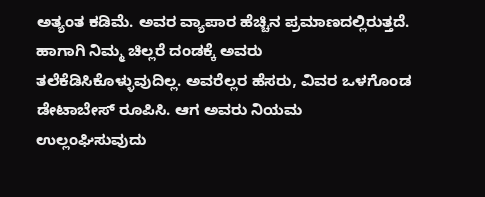ಅತ್ಯಂತ ಕಡಿಮೆ. ಅವರ ವ್ಯಾಪಾರ ಹೆಚ್ಚಿನ ಪ್ರಮಾಣದಲ್ಲಿರುತ್ತದೆ. ಹಾಗಾಗಿ ನಿಮ್ಮ ಚಿಲ್ಲರೆ ದಂಡಕ್ಕೆ ಅವರು ತಲೆಕೆಡಿಸಿಕೊಳ್ಳುವುದಿಲ್ಲ. ಅವರೆಲ್ಲರ ಹೆಸರು, ವಿವರ ಒಳಗೊಂಡ ಡೇಟಾಬೇಸ್ ರೂಪಿಸಿ. ಆಗ ಅವರು ನಿಯಮ ಉಲ್ಲಂಘಿಸುವುದು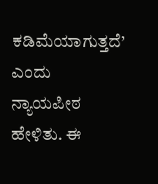ಕಡಿಮೆಯಾಗುತ್ತದೆ’ ಎಂದು ನ್ಯಾಯಪೀಠ ಹೇಳಿತು. ಈ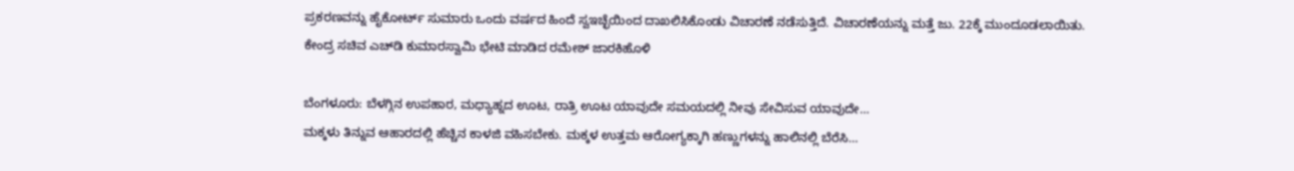ಪ್ರಕರಣವನ್ನು ಹೈಕೋರ್ಟ್ ಸುಮಾರು ಒಂದು ವರ್ಷದ ಹಿಂದೆ ಸ್ವಇಚ್ಛೆಯಿಂದ ದಾಖಲಿಸಿಕೊಂಡು ವಿಚಾರಣೆ ನಡೆಸುತ್ತಿದೆ. ವಿಚಾರಣೆಯನ್ನು ಮತ್ತೆ ಜು. 22ಕ್ಕೆ ಮುಂದೂಡಲಾಯಿತು.
ಕೇಂದ್ರ ಸಚಿವ ಎಚ್‌ಡಿ ಕುಮಾರಸ್ವಾಮಿ ಭೇಟಿ ಮಾಡಿದ ರಮೇಶ್‌ ಜಾರಕಿಹೊಳಿ

ಬೆಂಗಳೂರು: ಬೆಳಗ್ಗಿನ ಉಪಹಾರ, ಮಧ್ಯಾಹ್ನದ ಊಟ, ರಾತ್ರಿ ಊಟ ಯಾವುದೇ ಸಮಯದಲ್ಲಿ ನೀವು ಸೇವಿಸುವ ಯಾವುದೇ…
ಮಕ್ಕಳು ತಿನ್ನುವ ಆಹಾರದಲ್ಲಿ ಹೆಚ್ಚಿನ ಕಾಳಜಿ ವಹಿಸಬೇಕು. ಮಕ್ಕಳ ಉತ್ತಮ ಆರೋಗ್ಯಕ್ಕಾಗಿ ಹಣ್ಣುಗಳನ್ನು ಹಾಲಿನಲ್ಲಿ ಬೆರೆಸಿ…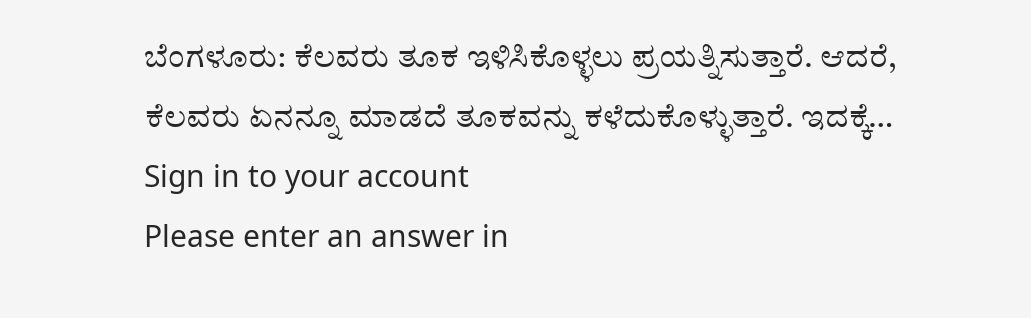ಬೆಂಗಳೂರು: ಕೆಲವರು ತೂಕ ಇಳಿಸಿಕೊಳ್ಳಲು ಪ್ರಯತ್ನಿಸುತ್ತಾರೆ. ಆದರೆ, ಕೆಲವರು ಏನನ್ನೂ ಮಾಡದೆ ತೂಕವನ್ನು ಕಳೆದುಕೊಳ್ಳುತ್ತಾರೆ. ಇದಕ್ಕೆ…
Sign in to your account
Please enter an answer in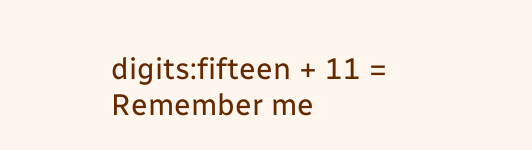digits:fifteen + 11 =
Remember me